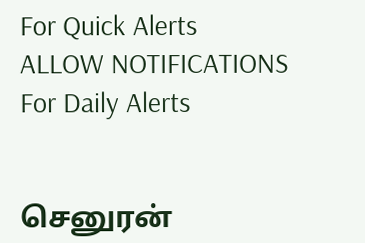For Quick Alerts
ALLOW NOTIFICATIONS
For Daily Alerts


செனுரன்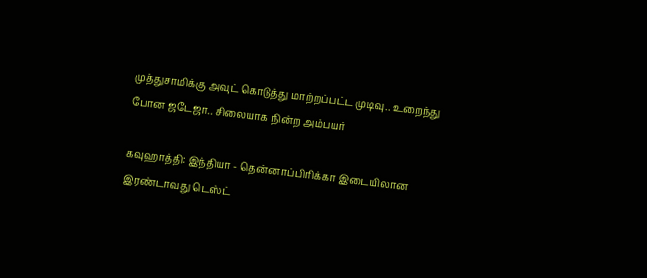முத்துசாமிக்கு அவுட் கொடுத்து மாற்றப்பட்ட முடிவு.. உறைந்து போன ஜடேஜா.. சிலையாக நின்ற அம்பயர்

கவுஹாத்தி: இந்தியா - தென்னாப்பிரிக்கா இடையிலான இரண்டாவது டெஸ்ட்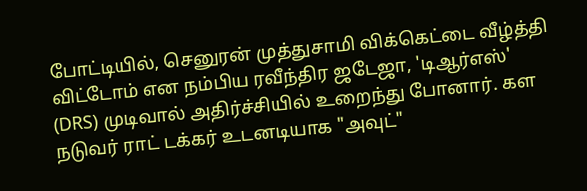போட்டியில், செனுரன் முத்துசாமி விக்கெட்டை வீழ்த்தி விட்டோம் என நம்பிய ரவீந்திர ஜடேஜா, 'டிஆர்எஸ்' (DRS) முடிவால் அதிர்ச்சியில் உறைந்து போனார். கள நடுவர் ராட் டக்கர் உடனடியாக "அவுட்"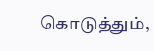கொடுத்தும்,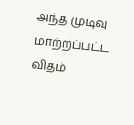அந்த முடிவு மாற்றப்பட்ட விதம்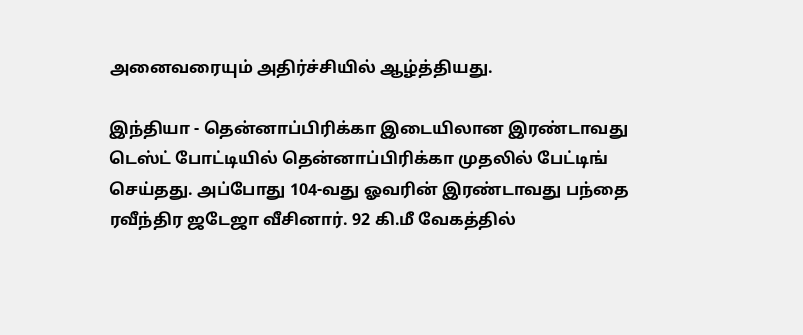அனைவரையும் அதிர்ச்சியில் ஆழ்த்தியது.

இந்தியா - தென்னாப்பிரிக்கா இடையிலான இரண்டாவது டெஸ்ட் போட்டியில் தென்னாப்பிரிக்கா முதலில் பேட்டிங் செய்தது. அப்போது 104-வது ஓவரின் இரண்டாவது பந்தை ரவீந்திர ஜடேஜா வீசினார். 92 கி.மீ வேகத்தில்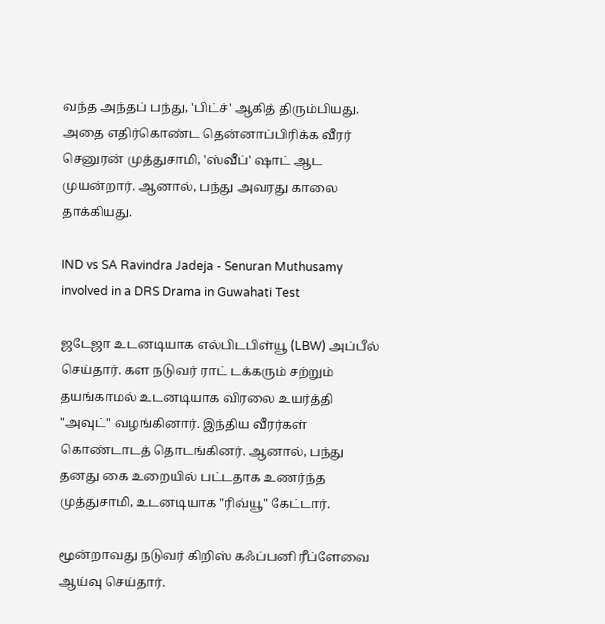வந்த அந்தப் பந்து, 'பிட்ச்' ஆகித் திரும்பியது. அதை எதிர்கொண்ட தென்னாப்பிரிக்க வீரர் செனுரன் முத்துசாமி, 'ஸ்வீப்' ஷாட் ஆட முயன்றார். ஆனால், பந்து அவரது காலை தாக்கியது.

IND vs SA Ravindra Jadeja - Senuran Muthusamy involved in a DRS Drama in Guwahati Test

ஜடேஜா உடனடியாக எல்பிடபிள்யூ (LBW) அப்பீல் செய்தார். கள நடுவர் ராட் டக்கரும் சற்றும் தயங்காமல் உடனடியாக விரலை உயர்த்தி "அவுட்" வழங்கினார். இந்திய வீரர்கள் கொண்டாடத் தொடங்கினர். ஆனால், பந்து தனது கை உறையில் பட்டதாக உணர்ந்த முத்துசாமி, உடனடியாக "ரிவ்யூ" கேட்டார்.

மூன்றாவது நடுவர் கிறிஸ் கஃப்பனி ரீப்ளேவை ஆய்வு செய்தார்.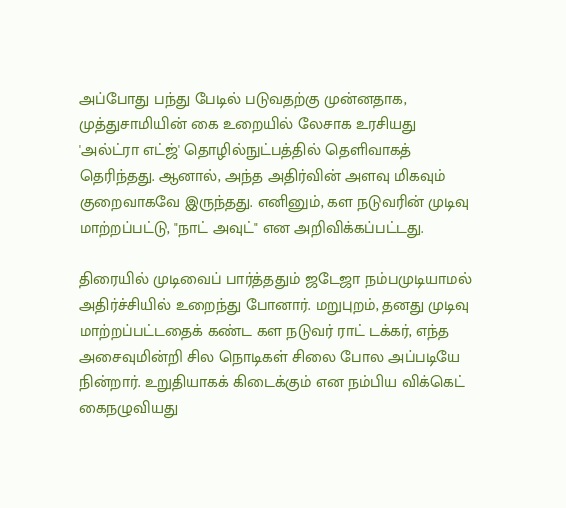அப்போது பந்து பேடில் படுவதற்கு முன்னதாக, முத்துசாமியின் கை உறையில் லேசாக உரசியது 'அல்ட்ரா எட்ஜ்' தொழில்நுட்பத்தில் தெளிவாகத் தெரிந்தது. ஆனால், அந்த அதிர்வின் அளவு மிகவும் குறைவாகவே இருந்தது. எனினும், கள நடுவரின் முடிவு மாற்றப்பட்டு, "நாட் அவுட்" என அறிவிக்கப்பட்டது.

திரையில் முடிவைப் பார்த்ததும் ஜடேஜா நம்பமுடியாமல் அதிர்ச்சியில் உறைந்து போனார். மறுபுறம், தனது முடிவு மாற்றப்பட்டதைக் கண்ட கள நடுவர் ராட் டக்கர், எந்த அசைவுமின்றி சில நொடிகள் சிலை போல அப்படியே நின்றார். உறுதியாகக் கிடைக்கும் என நம்பிய விக்கெட் கைநழுவியது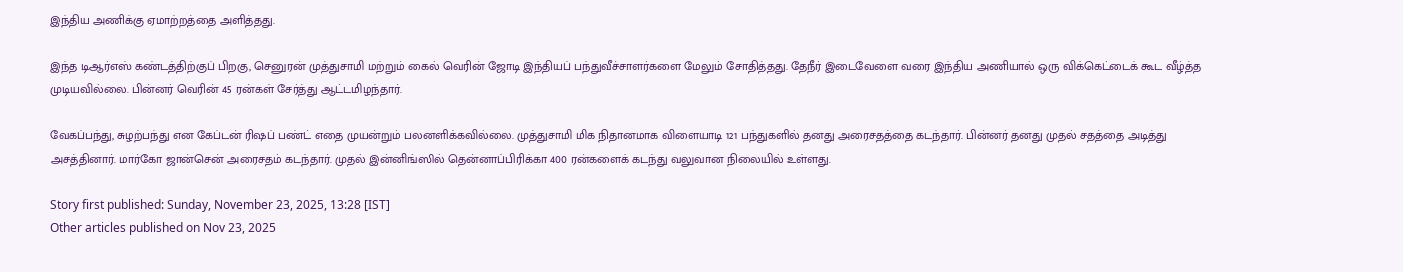இந்திய அணிக்கு ஏமாற்றத்தை அளித்தது.

இந்த டிஆர்எஸ் கண்டத்திற்குப் பிறகு, செனுரன் முத்துசாமி மற்றும் கைல் வெரின் ஜோடி இந்தியப் பந்துவீச்சாளர்களை மேலும் சோதித்தது. தேநீர் இடைவேளை வரை இந்திய அணியால் ஒரு விக்கெட்டைக் கூட வீழ்த்த முடியவில்லை. பின்னர் வெரின் 45 ரன்கள் சேர்த்து ஆட்டமிழந்தார்.

வேகப்பந்து, சுழற்பந்து என கேப்டன் ரிஷப் பண்ட் எதை முயன்றும் பலனளிக்கவில்லை. முத்துசாமி மிக நிதானமாக விளையாடி 121 பந்துகளில் தனது அரைசதத்தை கடந்தார். பின்னர் தனது முதல் சதத்தை அடித்து அசத்தினார். மார்கோ ஜான்சென் அரைசதம் கடந்தார். முதல் இன்னிங்ஸில் தென்னாப்பிரிக்கா 400 ரன்களைக் கடந்து வலுவான நிலையில் உள்ளது.

Story first published: Sunday, November 23, 2025, 13:28 [IST]
Other articles published on Nov 23, 2025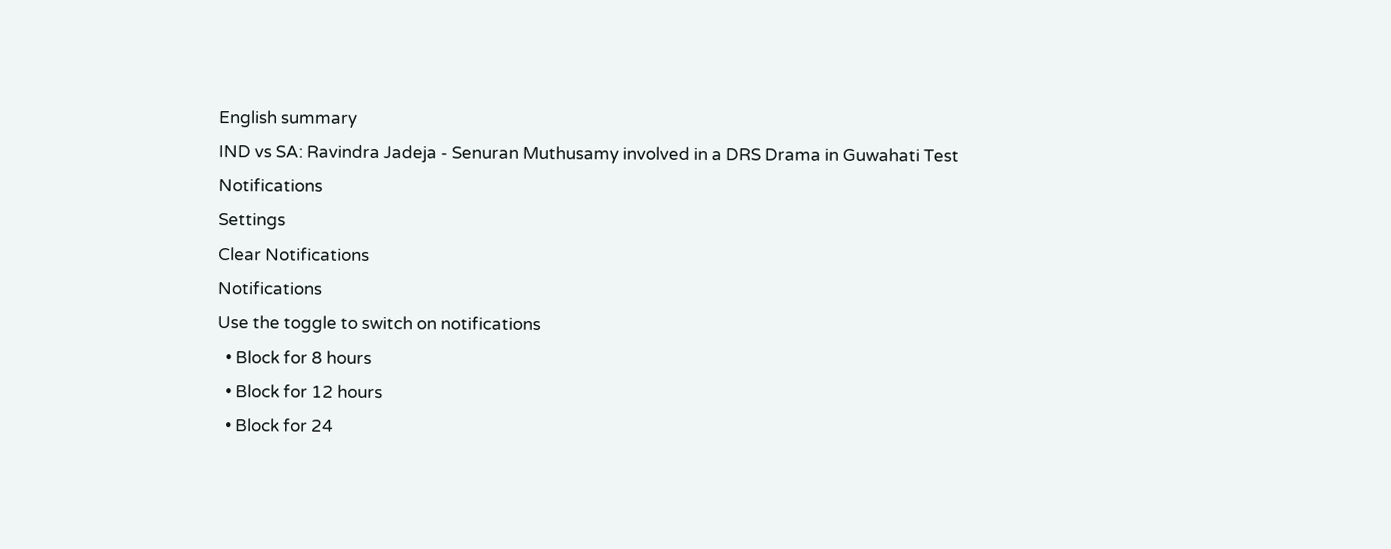English summary
IND vs SA: Ravindra Jadeja - Senuran Muthusamy involved in a DRS Drama in Guwahati Test
Notifications
Settings
Clear Notifications
Notifications
Use the toggle to switch on notifications
  • Block for 8 hours
  • Block for 12 hours
  • Block for 24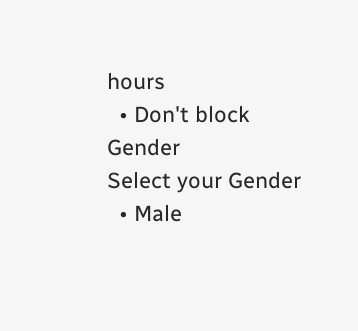hours
  • Don't block
Gender
Select your Gender
  • Male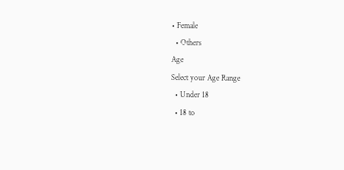• Female
  • Others
Age
Select your Age Range
  • Under 18
  • 18 to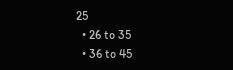25
  • 26 to 35
  • 36 to 45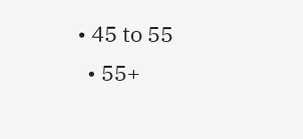• 45 to 55
  • 55+